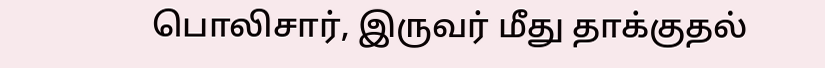பொலிசார், இருவர் மீது தாக்குதல்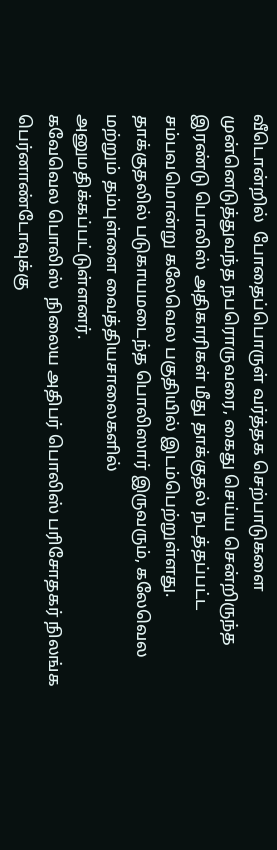வீடொன்றில்  போதைப்பொருள் வர்த்தக செற்பாடுகளை முன்னெடுத்துவந்த நபரொருவரை, கைது செய்ய சென்றிருந்த இரண்டு பொலிஸ் அதிகாரிகள் மீது தாக்குதல் நடத்தப்பட்ட சம்பவமொன்று கலேவெல பகுதியில் இடம்பெற்றுள்ளது.
தாக்குதலில் படுகாயமடைந்த பொலிஸார் இருவரும், கலேவெல மற்றும் தம்புள்ளை வைத்தியசாலைகளில் அனுமதிக்கப்பட்டுள்ளனர்.
கவேவெல பொலிஸ்  நிலைய அதிபர் பொலிஸ் பரிசோதகர் நிலங்க பெர்னாண்டோவுக்கு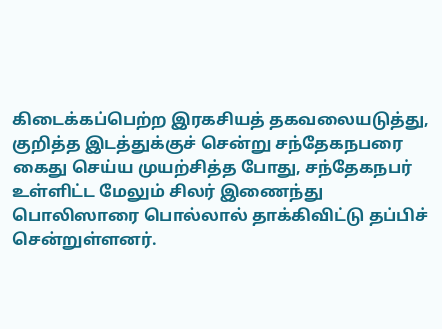கிடைக்கப்பெற்ற இரகசியத் தகவலையடுத்து, குறித்த இடத்துக்குச் சென்று சந்தேகநபரை கைது செய்ய முயற்சித்த போது, சந்தேகநபர் உள்ளிட்ட மேலும் சிலர் இணைந்து பொலிஸாரை பொல்லால் தாக்கிவிட்டு தப்பிச் சென்றுள்ளனர்.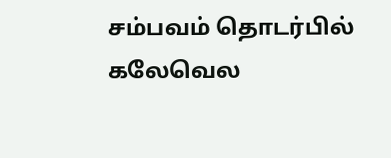சம்பவம் தொடர்பில் கலேவெல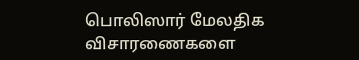பொலிஸார் மேலதிக விசாரணைகளை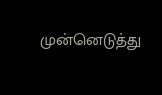முன்னெடுத்து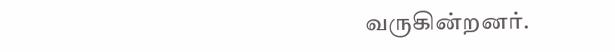வருகின்றனர்.